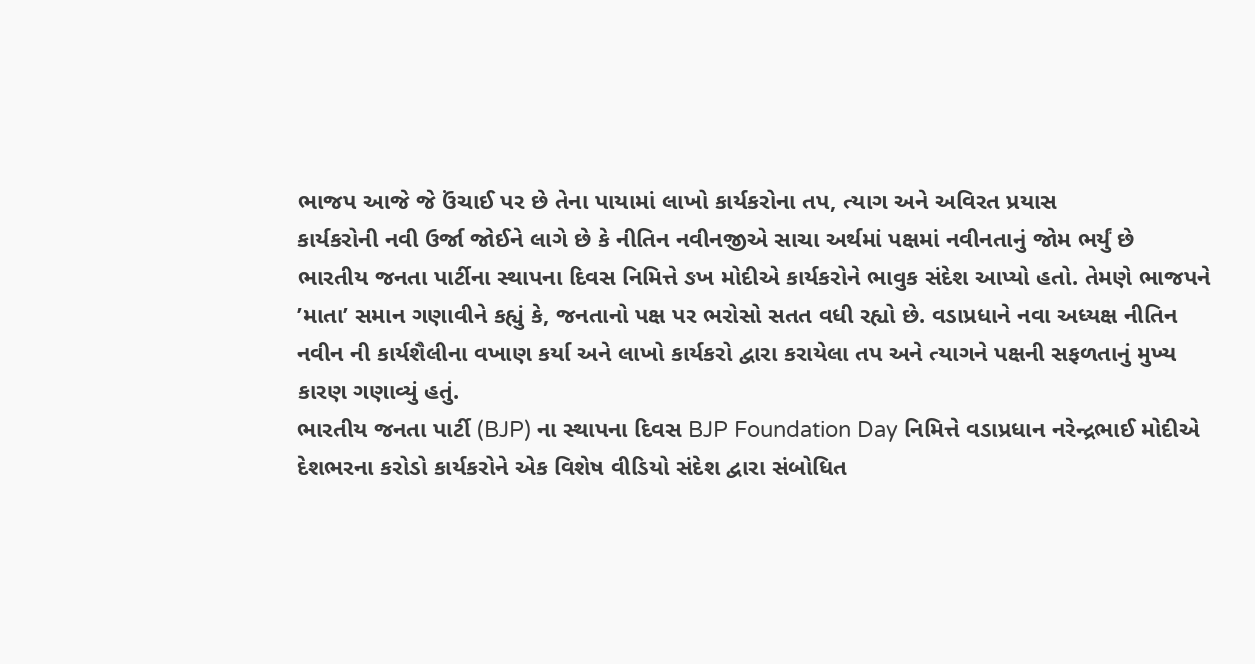ભાજપ આજે જે ઉંચાઈ પર છે તેના પાયામાં લાખો કાર્યકરોના તપ, ત્યાગ અને અવિરત પ્રયાસ
કાર્યકરોની નવી ઉર્જા જોઈને લાગે છે કે નીતિન નવીનજીએ સાચા અર્થમાં પક્ષમાં નવીનતાનું જોમ ભર્યું છે
ભારતીય જનતા પાર્ટીના સ્થાપના દિવસ નિમિત્તે ઙખ મોદીએ કાર્યકરોને ભાવુક સંદેશ આપ્યો હતો. તેમણે ભાજપને ’માતા’ સમાન ગણાવીને કહ્યું કે, જનતાનો પક્ષ પર ભરોસો સતત વધી રહ્યો છે. વડાપ્રધાને નવા અધ્યક્ષ નીતિન નવીન ની કાર્યશૈલીના વખાણ કર્યા અને લાખો કાર્યકરો દ્વારા કરાયેલા તપ અને ત્યાગને પક્ષની સફળતાનું મુખ્ય કારણ ગણાવ્યું હતું.
ભારતીય જનતા પાર્ટી (BJP) ના સ્થાપના દિવસ BJP Foundation Day નિમિત્તે વડાપ્રધાન નરેન્દ્રભાઈ મોદીએ દેશભરના કરોડો કાર્યકરોને એક વિશેષ વીડિયો સંદેશ દ્વારા સંબોધિત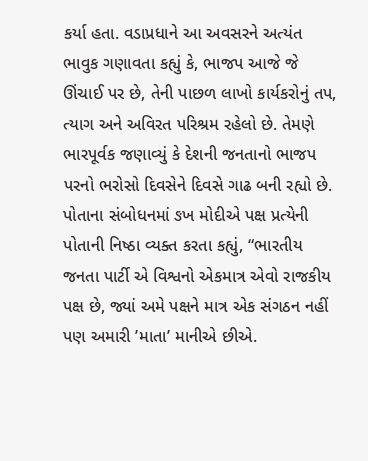કર્યા હતા. વડાપ્રધાને આ અવસરને અત્યંત ભાવુક ગણાવતા કહ્યું કે, ભાજપ આજે જે ઊંચાઈ પર છે, તેની પાછળ લાખો કાર્યકરોનું તપ, ત્યાગ અને અવિરત પરિશ્રમ રહેલો છે. તેમણે ભારપૂર્વક જણાવ્યું કે દેશની જનતાનો ભાજપ પરનો ભરોસો દિવસેને દિવસે ગાઢ બની રહ્યો છે.
પોતાના સંબોધનમાં ઙખ મોદીએ પક્ષ પ્રત્યેની પોતાની નિષ્ઠા વ્યક્ત કરતા કહ્યું, “ભારતીય જનતા પાર્ટી એ વિશ્વનો એકમાત્ર એવો રાજકીય પક્ષ છે, જ્યાં અમે પક્ષને માત્ર એક સંગઠન નહીં પણ અમારી ’માતા’ માનીએ છીએ.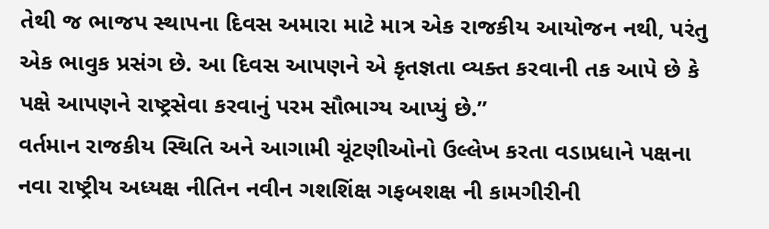તેથી જ ભાજપ સ્થાપના દિવસ અમારા માટે માત્ર એક રાજકીય આયોજન નથી, પરંતુ એક ભાવુક પ્રસંગ છે. આ દિવસ આપણને એ કૃતજ્ઞતા વ્યક્ત કરવાની તક આપે છે કે પક્ષે આપણને રાષ્ટ્રસેવા કરવાનું પરમ સૌભાગ્ય આપ્યું છે.”
વર્તમાન રાજકીય સ્થિતિ અને આગામી ચૂંટણીઓનો ઉલ્લેખ કરતા વડાપ્રધાને પક્ષના નવા રાષ્ટ્રીય અધ્યક્ષ નીતિન નવીન ગશશિંક્ષ ગફબશક્ષ ની કામગીરીની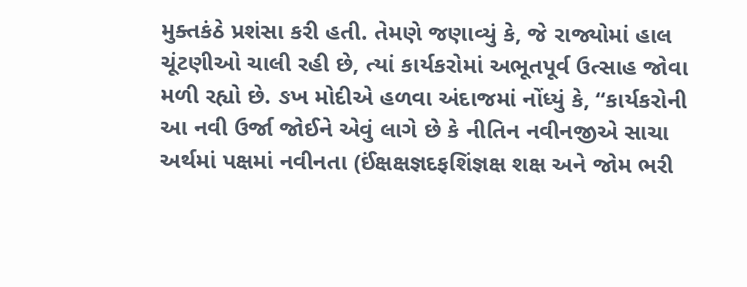મુક્તકંઠે પ્રશંસા કરી હતી. તેમણે જણાવ્યું કે, જે રાજ્યોમાં હાલ ચૂંટણીઓ ચાલી રહી છે, ત્યાં કાર્યકરોમાં અભૂતપૂર્વ ઉત્સાહ જોવા મળી રહ્યો છે. ઙખ મોદીએ હળવા અંદાજમાં નોંધ્યું કે, “કાર્યકરોની આ નવી ઉર્જા જોઈને એવું લાગે છે કે નીતિન નવીનજીએ સાચા અર્થમાં પક્ષમાં નવીનતા (ઈંક્ષક્ષજ્ઞદફશિંજ્ઞક્ષ શક્ષ અને જોમ ભરી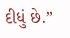દીધું છે.”